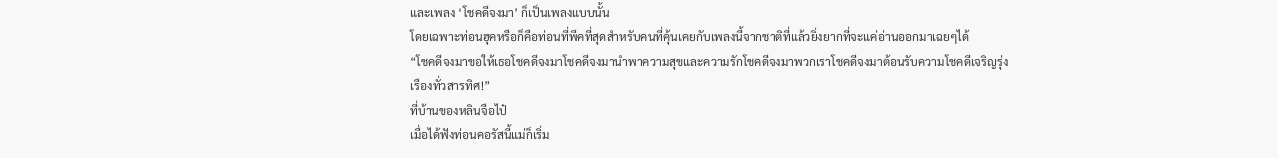และเพลง ‘โชคดีจงมา’ ก็เป็นเพลงแบบนั้น
โดยเฉพาะท่อนฮุคหรือก็คือท่อนที่พีคที่สุดสำหรับคนที่คุ้นเคยกับเพลงนี้จากชาติที่แล้วยิ่งยากที่จะแค่อ่านออกมาเฉยๆได้
“โชคดีจงมาขอให้เธอโชคดีจงมาโชคดีจงมานำพาความสุขและความรักโชคดีจงมาพวกเราโชคดีจงมาต้อนรับความโชคดีเจริญรุ่งเรืองทั่วสารทิศ!”
ที่บ้านของหลินจือไป๋
เมื่อได้ฟังท่อนคอรัสนี้แม่ก็เริ่ม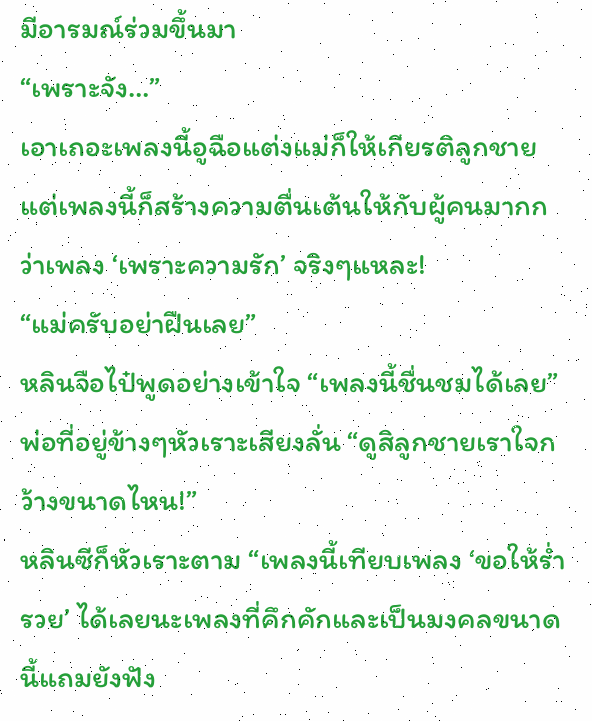มีอารมณ์ร่วมขึ้นมา
“เพราะจัง…”
เอาเถอะเพลงนี้อูฉือแต่งแม่ก็ให้เกียรติลูกชายแต่เพลงนี้ก็สร้างความตื่นเต้นให้กับผู้คนมากกว่าเพลง ‘เพราะความรัก’ จริงๆแหละ!
“แม่ครับอย่าฝืนเลย”
หลินจือไป๋พูดอย่างเข้าใจ “เพลงนี้ชื่นชมได้เลย”
พ่อที่อยู่ข้างๆหัวเราะเสียงลั่น “ดูสิลูกชายเราใจกว้างขนาดไหน!”
หลินซีก็หัวเราะตาม “เพลงนี้เทียบเพลง ‘ขอให้ร่ำรวย’ ได้เลยนะเพลงที่คึกคักและเป็นมงคลขนาดนี้แถมยังฟัง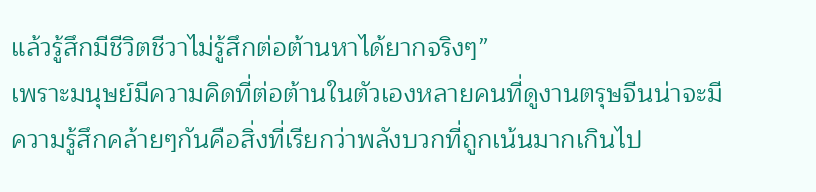แล้วรู้สึกมีชีวิตชีวาไม่รู้สึกต่อต้านหาได้ยากจริงๆ”
เพราะมนุษย์มีความคิดที่ต่อต้านในตัวเองหลายคนที่ดูงานตรุษจีนน่าจะมีความรู้สึกคล้ายๆกันคือสิ่งที่เรียกว่าพลังบวกที่ถูกเน้นมากเกินไป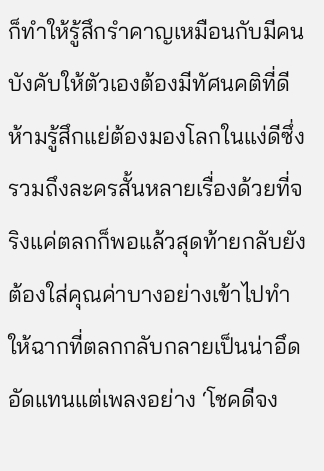ก็ทำให้รู้สึกรำคาญเหมือนกับมีคนบังคับให้ตัวเองต้องมีทัศนคติที่ดี
ห้ามรู้สึกแย่ต้องมองโลกในแง่ดีซึ่งรวมถึงละครสั้นหลายเรื่องด้วยที่จริงแค่ตลกก็พอแล้วสุดท้ายกลับยังต้องใส่คุณค่าบางอย่างเข้าไปทำให้ฉากที่ตลกกลับกลายเป็นน่าอึดอัดแทนแต่เพลงอย่าง ‘โชคดีจง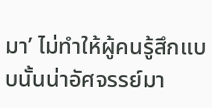มา’ ไม่ทำให้ผู้คนรู้สึกแบบนั้นน่าอัศจรรย์มา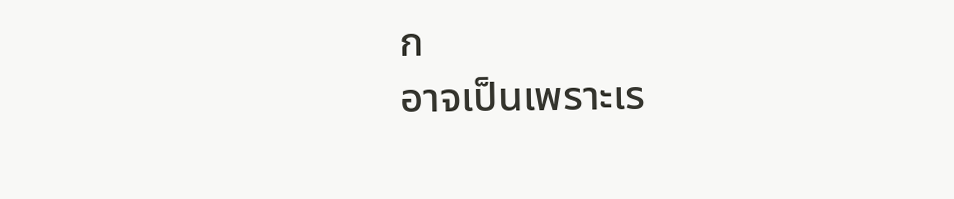ก
อาจเป็นเพราะเร